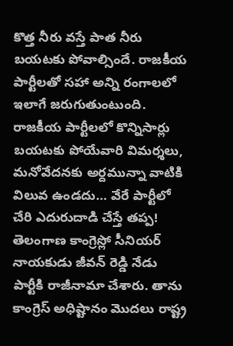కొత్త నీరు వస్తే పాత నీరు బయటకు పోవాల్సిందే. రాజకీయ పార్టీలతో సహా అన్ని రంగాలలో ఇలాగే జరుగుతుంటుంది. రాజకీయ పార్టీలలో కొన్నిసార్లు బయటకు పోయేవారి విమర్శలు, మనోవేదనకు అర్దమున్నా వాటికి విలువ ఉండదు… వేరే పార్టీలో చేరి ఎదురుదాడి చేస్తే తప్ప!
తెలంగాణ కాంగ్రెస్లో సీనియర్ నాయకుడు జీవన్ రెడ్డి నేడు పార్టీకి రాజీనామా చేశారు. తాను కాంగ్రెస్ అధిష్టానం మొదలు రాష్ట్ర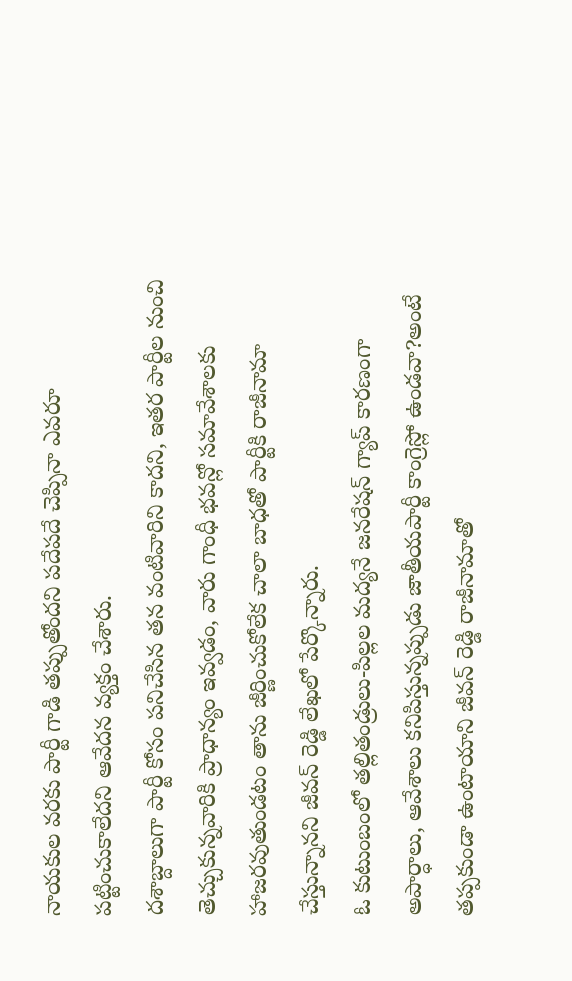నాయకుల వరకు పార్టీ గాడి తప్పుతోందని పదేపదే చెప్పినా ఎవరూ పట్టించుకాలేదని ఆవేదన వ్యక్తం చేశారు.
దశాబ్దాలుగా పార్టీ కోసం పనిచేసిన తన వంటివారిని కాదని, ఇతర పార్టీల నుంచి తెచ్చుకున్నవారికి ప్రాధాన్యం ఇవ్వడం, వారు గాంధీ భవన్లో సమావేశాలకు హాజరవుతుండటం తాను జీర్ణించుకోలేక చాలా బాధతో పార్టీకి రాజీనామా చేస్తున్నానని జీవన్ రెడ్డి లేఖలో పేర్కొన్నారు.
ఓ కుటుంబంలో తల్లితండ్రులు-పిల్లల మద్యనే జనరేషన్ గ్యాప్ కారణంగా అపార్ధాలు, ఆవేశాలు కనిపిస్తున్నప్పుడు జాతీయపార్టీ కాంగ్రెస్లో ఉండవా?అంటే తప్పకుండా ఉంటాయాని జీవన్ రెడ్డి రాజీనామాతో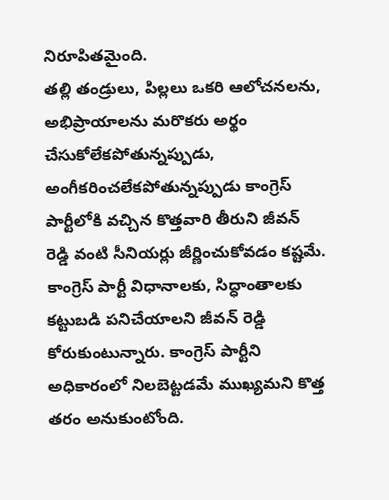నిరూపితమైంది.
తల్లి తండ్రులు, పిల్లలు ఒకరి ఆలోచనలను, అభిప్రాయాలను మరొకరు అర్థం చేసుకోలేకపోతున్నప్పుడు, అంగీకరించలేకపోతున్నప్పుడు కాంగ్రెస్ పార్టీలోకి వచ్చిన కొత్తవారి తీరుని జీవన్ రెడ్డి వంటి సీనియర్లు జీర్ణించుకోవడం కష్టమే.
కాంగ్రెస్ పార్టీ విధానాలకు, సిద్ధాంతాలకు కట్టుబడి పనిచేయాలని జీవన్ రెడ్డి కోరుకుంటున్నారు. కాంగ్రెస్ పార్టీని అధికారంలో నిలబెట్టడమే ముఖ్యమని కొత్త తరం అనుకుంటోంది.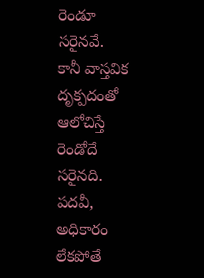రెండూ సరైనవే.
కానీ వాస్తవిక దృక్పదంతో ఆలోచిస్తే రెండోదే సరైనది. పదవీ, అధికారం లేకపోతే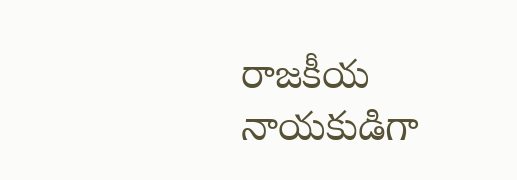రాజకీయ నాయకుడిగా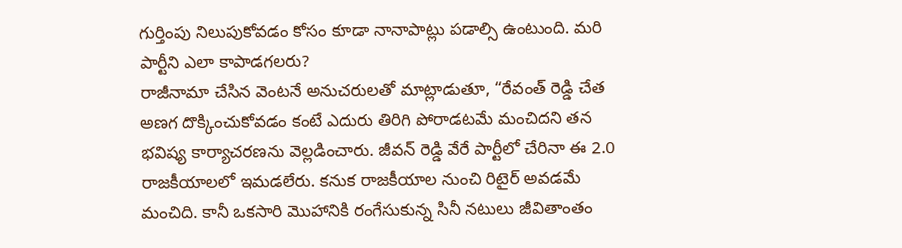గుర్తింపు నిలుపుకోవడం కోసం కూడా నానాపాట్లు పడాల్సి ఉంటుంది. మరి పార్టీని ఎలా కాపాడగలరు?
రాజీనామా చేసిన వెంటనే అనుచరులతో మాట్లాడుతూ, “రేవంత్ రెడ్డి చేత అణగ దొక్కించుకోవడం కంటే ఎదురు తిరిగి పోరాడటమే మంచిదని తన భవిష్య కార్యాచరణను వెల్లడించారు. జీవన్ రెడ్డి వేరే పార్టీలో చేరినా ఈ 2.0 రాజకీయాలలో ఇమడలేరు. కనుక రాజకీయాల నుంచి రిటైర్ అవడమే మంచిది. కానీ ఒకసారి మొహానికి రంగేసుకున్న సినీ నటులు జీవితాంతం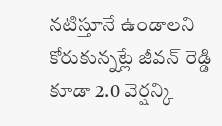నటిస్తూనే ఉండాలని కోరుకున్నట్లే జీవన్ రెడ్డి కూడా 2.0 వెర్షన్కి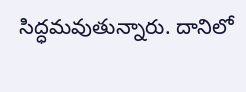సిద్ధమవుతున్నారు. దానిలో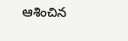ఆశించిన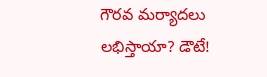గౌరవ మర్యాదలు లభిస్తాయా? డౌటే!